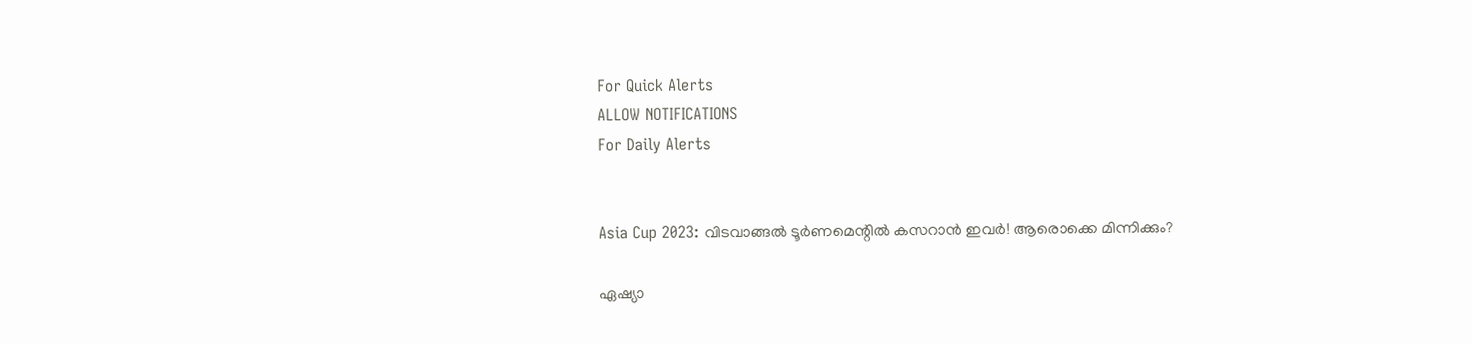For Quick Alerts
ALLOW NOTIFICATIONS
For Daily Alerts


Asia Cup 2023: വിടവാങ്ങല്‍ ടൂര്‍ണമെന്റില്‍ കസറാന്‍ ഇവര്‍! ആരൊക്കെ മിന്നിക്കും?

ഏഷ്യാ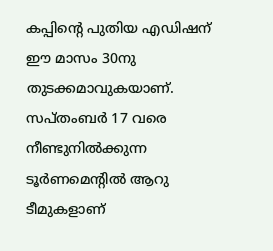കപ്പിന്റെ പുതിയ എഡിഷന് ഈ മാസം 30നു തുടക്കമാവുകയാണ്. സപ്തംബര്‍ 17 വരെ നീണ്ടുനില്‍ക്കുന്ന ടൂര്‍ണമെന്റില്‍ ആറു ടീമുകളാണ്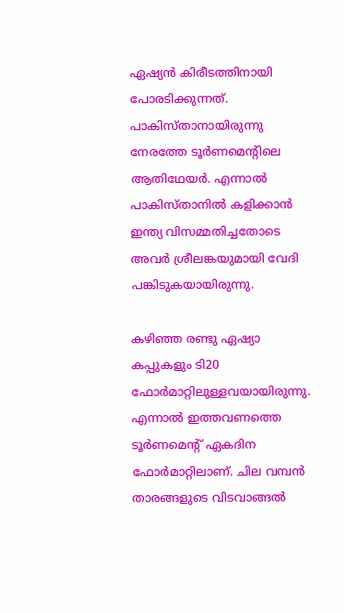ഏഷ്യന്‍ കിരീടത്തിനായി പോരടിക്കുന്നത്. പാകിസ്താനായിരുന്നു നേരത്തേ ടൂര്‍ണമെന്റിലെ ആതിഥേയര്‍. എന്നാല്‍ പാകിസ്താനില്‍ കളിക്കാന്‍ ഇന്ത്യ വിസമ്മതിച്ചതോടെ അവര്‍ ശ്രീലങ്കയുമായി വേദി പങ്കിടുകയായിരുന്നു.

കഴിഞ്ഞ രണ്ടു ഏഷ്യാ കപ്പുകളും ടി20 ഫോര്‍മാറ്റിലുള്ളവയായിരുന്നു. എന്നാല്‍ ഇത്തവണത്തെ ടൂര്‍ണമെന്റ് ഏകദിന ഫോര്‍മാറ്റിലാണ്. ചില വമ്പന്‍ താരങ്ങളുടെ വിടവാങ്ങല്‍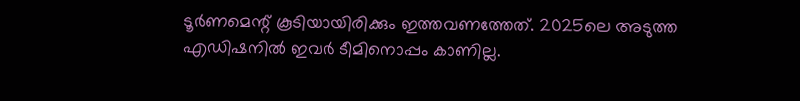ടൂര്‍ണമെന്റ് കൂടിയായിരിക്കും ഇത്തവണത്തേത്. 2025ലെ അടുത്ത എഡിഷനില്‍ ഇവര്‍ ടീമിനൊപ്പം കാണില്ല.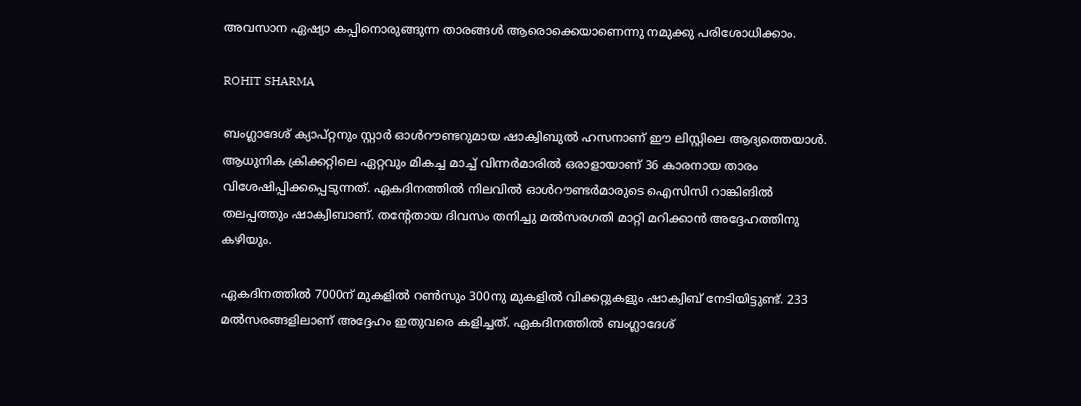അവസാന ഏഷ്യാ കപ്പിനൊരുങ്ങുന്ന താരങ്ങള്‍ ആരൊക്കെയാണെന്നു നമുക്കു പരിശോധിക്കാം.

ROHIT SHARMA

ബംഗ്ലാദേശ് ക്യാപ്റ്റനും സ്റ്റാര്‍ ഓള്‍റൗണ്ടറുമായ ഷാക്വിബുല്‍ ഹസനാണ് ഈ ലിസ്റ്റിലെ ആദ്യത്തെയാള്‍. ആധുനിക ക്രിക്കറ്റിലെ ഏറ്റവും മികച്ച മാച്ച് വിന്നര്‍മാരില്‍ ഒരാളായാണ് 36 കാരനായ താരം വിശേഷിപ്പിക്കപ്പെടുന്നത്. ഏകദിനത്തില്‍ നിലവില്‍ ഓള്‍റൗണ്ടര്‍മാരുടെ ഐസിസി റാങ്കിങില്‍ തലപ്പത്തും ഷാക്വിബാണ്. തന്റേതായ ദിവസം തനിച്ചു മല്‍സരഗതി മാറ്റി മറിക്കാന്‍ അദ്ദേഹത്തിനു കഴിയും.

ഏകദിനത്തില്‍ 7000ന് മുകളില്‍ റണ്‍സും 300നു മുകളില്‍ വിക്കറ്റുകളും ഷാക്വിബ് നേടിയിട്ടുണ്ട്. 233 മല്‍സരങ്ങളിലാണ് അദ്ദേഹം ഇതുവരെ കളിച്ചത്. ഏകദിനത്തില്‍ ബംഗ്ലാദേശ്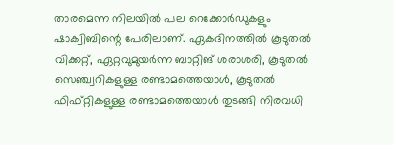താരമെന്ന നിലയില്‍ പല റെക്കോര്‍ഡുകളും ഷാക്വിബിന്റെ പേരിലാണ്. ഏകദിനത്തില്‍ കൂടുതല്‍ വിക്കറ്റ്, ഏറ്റവുമുയര്‍ന്ന ബാറ്റിങ് ശരാശരി, കൂടുതല്‍ സെഞ്ച്വറികളുള്ള രണ്ടാമത്തെയാള്‍, കൂടുതല്‍ ഫിഫ്റ്റികളുള്ള രണ്ടാമത്തെയാള്‍ തുടങ്ങി നിരവധി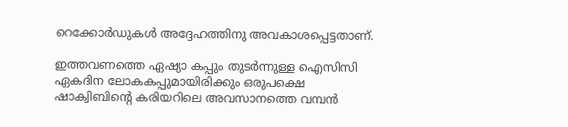റെക്കോര്‍ഡുകള്‍ അദ്ദേഹത്തിനു അവകാശപ്പെട്ടതാണ്.

ഇത്തവണത്തെ ഏഷ്യാ കപ്പും തുടര്‍ന്നുള്ള ഐസിസി ഏകദിന ലോകകപ്പുമായിരിക്കും ഒരുപക്ഷെ ഷാക്വിബിന്റെ കരിയറിലെ അവസാനത്തെ വമ്പന്‍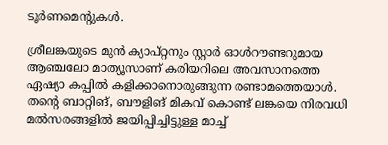ടൂര്‍ണമെന്റുകള്‍.

ശ്രീലങ്കയുടെ മുന്‍ ക്യാപ്റ്റനും സ്റ്റാര്‍ ഓള്‍റൗണ്ടറുമായ ആഞ്ചലോ മാത്യൂസാണ് കരിയറിലെ അവസാനത്തെ ഏഷ്യാ കപ്പില്‍ കളിക്കാനൊരുങ്ങുന്ന രണ്ടാമത്തെയാള്‍. തന്റെ ബാറ്റിങ്, ബൗളിങ് മികവ് കൊണ്ട് ലങ്കയെ നിരവധി മല്‍സരങ്ങളില്‍ ജയിപ്പിച്ചിട്ടുള്ള മാച്ച്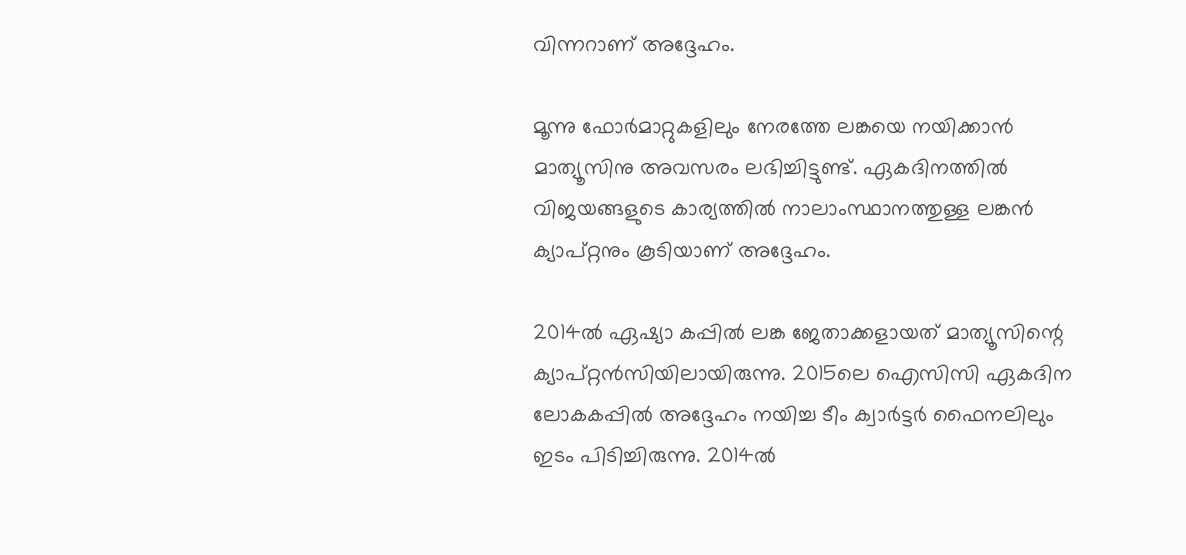വിന്നറാണ് അദ്ദേഹം.

മൂന്നു ഫോര്‍മാറ്റുകളിലും നേരത്തേ ലങ്കയെ നയിക്കാന്‍ മാത്യൂസിനു അവസരം ലഭിച്ചിട്ടുണ്ട്. ഏകദിനത്തില്‍ വിജയങ്ങളുടെ കാര്യത്തില്‍ നാലാംസ്ഥാനത്തുള്ള ലങ്കന്‍ ക്യാപ്റ്റനും കൂടിയാണ് അദ്ദേഹം.

2014ല്‍ ഏഷ്യാ കപ്പില്‍ ലങ്ക ജേതാക്കളായത് മാത്യൂസിന്റെ ക്യാപ്റ്റന്‍സിയിലായിരുന്നു. 2015ലെ ഐസിസി ഏകദിന ലോകകപ്പില്‍ അദ്ദേഹം നയിച്ച ടീം ക്വാര്‍ട്ടര്‍ ഫൈനലിലും ഇടം പിടിച്ചിരുന്നു. 2014ല്‍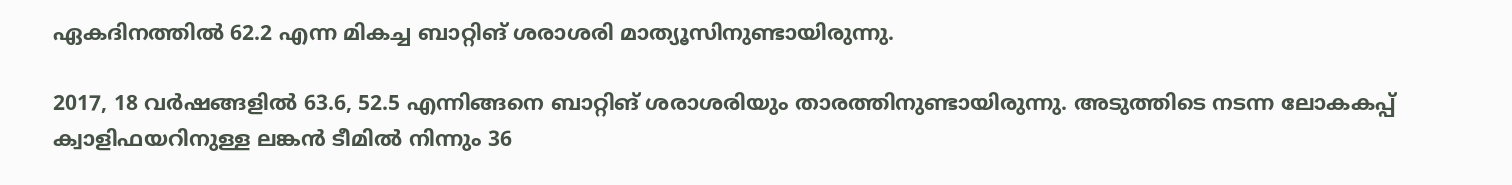ഏകദിനത്തില്‍ 62.2 എന്ന മികച്ച ബാറ്റിങ് ശരാശരി മാത്യൂസിനുണ്ടായിരുന്നു.

2017, 18 വര്‍ഷങ്ങളില്‍ 63.6, 52.5 എന്നിങ്ങനെ ബാറ്റിങ് ശരാശരിയും താരത്തിനുണ്ടായിരുന്നു. അടുത്തിടെ നടന്ന ലോകകപ്പ് ക്വാളിഫയറിനുള്ള ലങ്കന്‍ ടീമില്‍ നിന്നും 36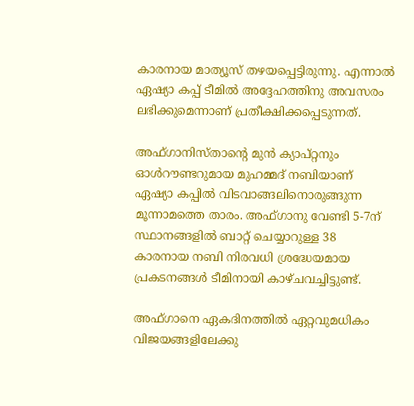കാരനായ മാത്യൂസ് തഴയപ്പെട്ടിരുന്നു. എന്നാല്‍ ഏഷ്യാ കപ്പ് ടീമില്‍ അദ്ദേഹത്തിനു അവസരം ലഭിക്കുമെന്നാണ് പ്രതീക്ഷിക്കപ്പെടുന്നത്.

അഫ്ഗാനിസ്താന്റെ മുന്‍ ക്യാപ്റ്റനും ഓള്‍റൗണ്ടറുമായ മുഹമ്മദ് നബിയാണ് ഏഷ്യാ കപ്പില്‍ വിടവാങ്ങലിനൊരുങ്ങുന്ന മൂന്നാമത്തെ താരം. അഫ്ഗാനു വേണ്ടി 5-7ന് സ്ഥാനങ്ങളില്‍ ബാറ്റ് ചെയ്യാറുള്ള 38 കാരനായ നബി നിരവധി ശ്രദ്ധേയമായ പ്രകടനങ്ങള്‍ ടീമിനായി കാഴ്ചവച്ചിട്ടുണ്ട്.

അഫ്ഗാനെ ഏകദിനത്തില്‍ ഏറ്റവുമധികം വിജയങ്ങളിലേക്കു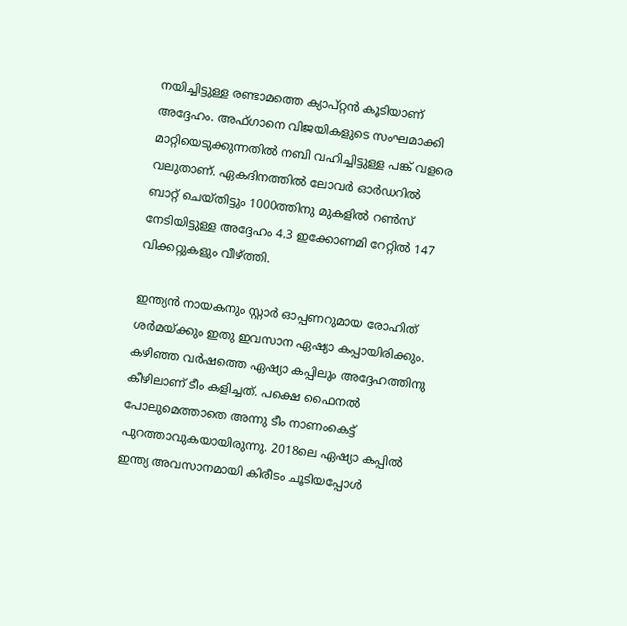നയിച്ചിട്ടുള്ള രണ്ടാമത്തെ ക്യാപ്റ്റന്‍ കൂടിയാണ് അദ്ദേഹം. അഫ്ഗാനെ വിജയികളുടെ സംഘമാക്കി മാറ്റിയെടുക്കുന്നതില്‍ നബി വഹിച്ചിട്ടുള്ള പങ്ക് വളരെ വലുതാണ്. ഏകദിനത്തില്‍ ലോവര്‍ ഓര്‍ഡറില്‍ ബാറ്റ് ചെയ്തിട്ടും 1000ത്തിനു മുകളില്‍ റണ്‍സ് നേടിയിട്ടുള്ള അദ്ദേഹം 4.3 ഇക്കോണമി റേറ്റില്‍ 147 വിക്കറ്റുകളും വീഴ്ത്തി.

ഇന്ത്യന്‍ നായകനും സ്റ്റാര്‍ ഓപ്പണറുമായ രോഹിത് ശര്‍മയ്ക്കും ഇതു ഇവസാന ഏഷ്യാ കപ്പായിരിക്കും. കഴിഞ്ഞ വര്‍ഷത്തെ ഏഷ്യാ കപ്പിലും അദ്ദേഹത്തിനു കീഴിലാണ് ടീം കളിച്ചത്. പക്ഷെ ഫൈനല്‍ പോലുമെത്താതെ അന്നു ടീം നാണംകെട്ട് പുറത്താവുകയായിരുന്നു. 2018ലെ ഏഷ്യാ കപ്പില്‍ ഇന്ത്യ അവസാനമായി കിരീടം ചൂടിയപ്പോള്‍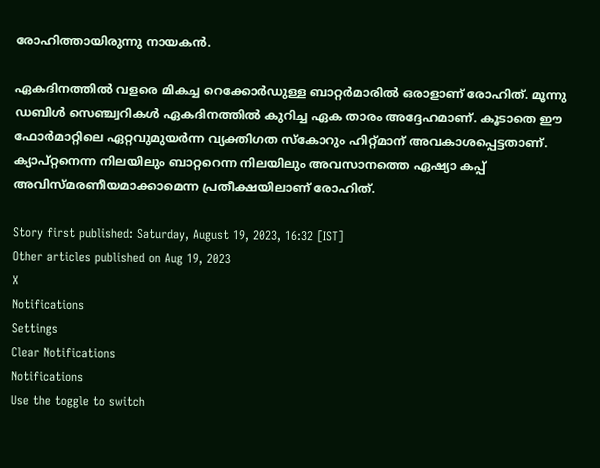രോഹിത്തായിരുന്നു നായകന്‍.

ഏകദിനത്തില്‍ വളരെ മികച്ച റെക്കോര്‍ഡുള്ള ബാറ്റര്‍മാരില്‍ ഒരാളാണ് രോഹിത്. മൂന്നു ഡബിള്‍ സെഞ്ച്വറികള്‍ ഏകദിനത്തില്‍ കുറിച്ച ഏക താരം അദ്ദേഹമാണ്. കൂടാതെ ഈ ഫോര്‍മാറ്റിലെ ഏറ്റവുമുയര്‍ന്ന വ്യക്തിഗത സ്‌കോറും ഹിറ്റ്മാന് അവകാശപ്പെട്ടതാണ്. ക്യാപ്റ്റനെന്ന നിലയിലും ബാറ്ററെന്ന നിലയിലും അവസാനത്തെ ഏഷ്യാ കപ്പ് അവിസ്മരണീയമാക്കാമെന്ന പ്രതീക്ഷയിലാണ് രോഹിത്.

Story first published: Saturday, August 19, 2023, 16:32 [IST]
Other articles published on Aug 19, 2023
X
Notifications
Settings
Clear Notifications
Notifications
Use the toggle to switch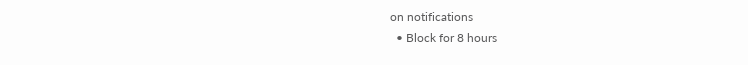on notifications
  • Block for 8 hours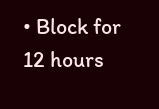• Block for 12 hours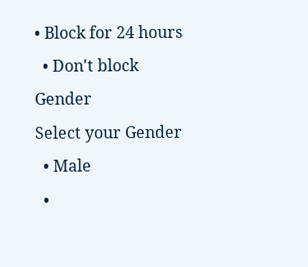• Block for 24 hours
  • Don't block
Gender
Select your Gender
  • Male
  •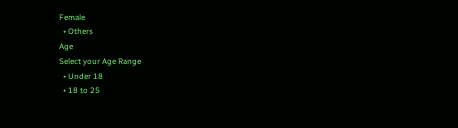Female
  • Others
Age
Select your Age Range
  • Under 18
  • 18 to 25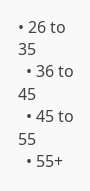• 26 to 35
  • 36 to 45
  • 45 to 55
  • 55+